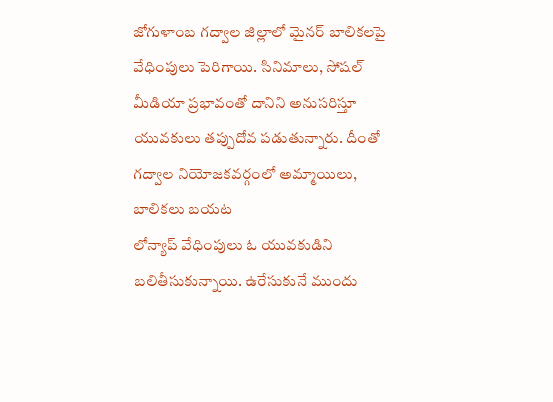జోగుళాంబ గద్వాల జిల్లాలో మైనర్ బాలికలపై వేధింపులు పెరిగాయి. సినిమాలు, సోషల్ మీడియా ప్రభావంతో దానిని అనుసరిస్తూ యువకులు తప్పుదోవ పడుతున్నారు. దీంతో గద్వాల నియోజకవర్గంలో అమ్మాయిలు, బాలికలు బయట
లోన్యాప్ వేధింపులు ఓ యువకుడిని బలితీసుకున్నాయి. ఉరేసుకునే ముందు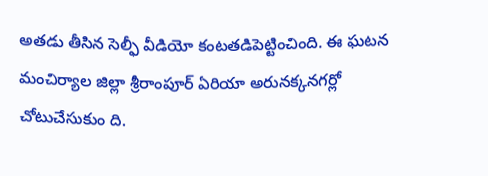అతడు తీసిన సెల్ఫీ వీడియో కంటతడిపెట్టించింది. ఈ ఘటన మంచిర్యాల జిల్లా శ్రీరాంపూర్ ఏరియా అరునక్కనగర్లో చోటుచేసుకుం ది.